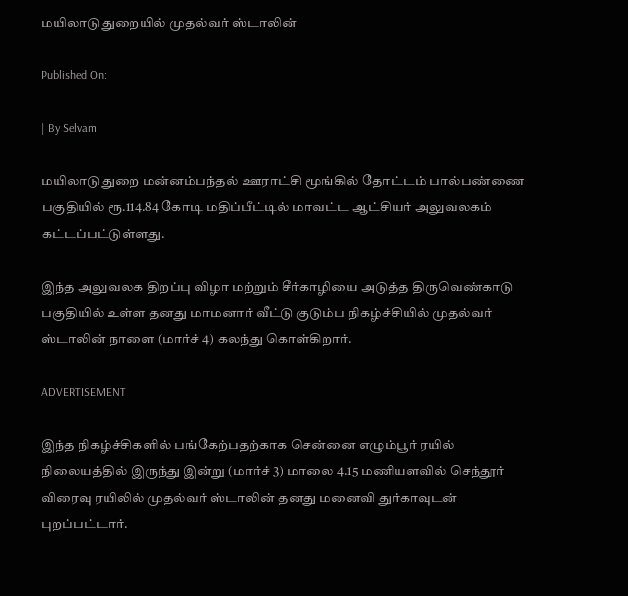மயிலாடுதுறையில் முதல்வர் ஸ்டாலின்

Published On:

| By Selvam

மயிலாடுதுறை மன்னம்பந்தல் ஊராட்சி மூங்கில் தோட்டம் பால்பண்ணை பகுதியில் ரூ.114.84 கோடி மதிப்பீட்டில் மாவட்ட ஆட்சியர் அலுவலகம் கட்டப்பட்டுள்ளது.

இந்த அலுவலக திறப்பு விழா மற்றும் சீர்காழியை அடுத்த திருவெண்காடு பகுதியில் உள்ள தனது மாமனார் வீட்டு குடும்ப நிகழ்ச்சியில் முதல்வர் ஸ்டாலின் நாளை (மார்ச் 4) கலந்து கொள்கிறார்.

ADVERTISEMENT

இந்த நிகழ்ச்சிகளில் பங்கேற்பதற்காக சென்னை எழும்பூர் ரயில் நிலையத்தில் இருந்து இன்று (மார்ச் 3) மாலை 4.15 மணியளவில் செந்தூர் விரைவு ரயிலில் முதல்வர் ஸ்டாலின் தனது மனைவி துர்காவுடன் புறப்பட்டார்.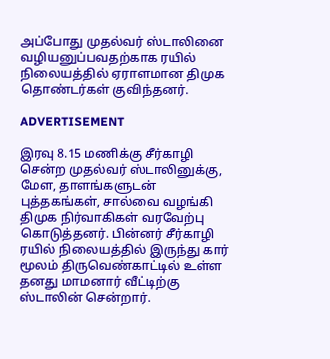அப்போது முதல்வர் ஸ்டாலினை வழியனுப்பவதற்காக ரயில் நிலையத்தில் ஏராளமான திமுக தொண்டர்கள் குவிந்தனர்.

ADVERTISEMENT

இரவு 8.15 மணிக்கு சீர்காழி சென்ற முதல்வர் ஸ்டாலினுக்கு, மேள, தாளங்களுடன் புத்தகங்கள், சால்வை வழங்கி திமுக நிர்வாகிகள் வரவேற்பு கொடுத்தனர். பின்னர் சீர்காழி ரயில் நிலையத்தில் இருந்து கார் மூலம் திருவெண்காட்டில் உள்ள தனது மாமனார் வீட்டிற்கு ஸ்டாலின் சென்றார்.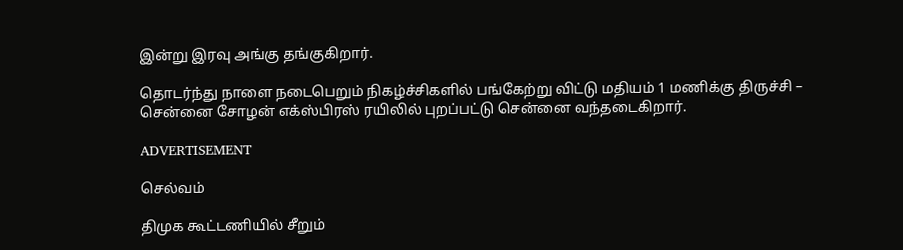இன்று இரவு அங்கு தங்குகிறார்.

தொடர்ந்து நாளை நடைபெறும் நிகழ்ச்சிகளில் பங்கேற்று விட்டு மதியம் 1 மணிக்கு திருச்சி – சென்னை சோழன் எக்ஸ்பிரஸ் ரயிலில் புறப்பட்டு சென்னை வந்தடைகிறார்.

ADVERTISEMENT

செல்வம்

திமுக கூட்டணியில் சீறும்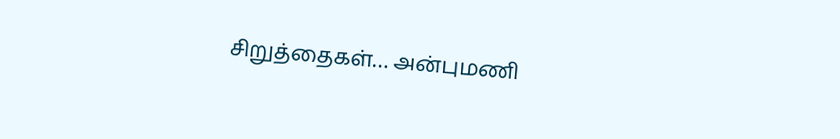சிறுத்தைகள்… அன்புமணி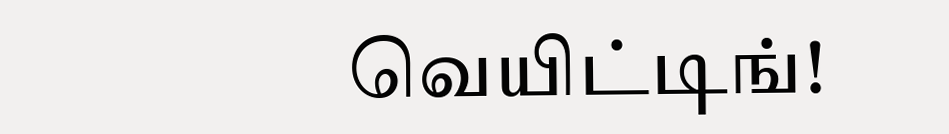வெயிட்டிங்!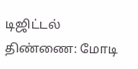டிஜிட்டல் திண்ணை: மோடி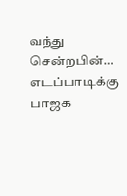வந்து சென்றபின்… எடப்பாடிக்கு பாஜக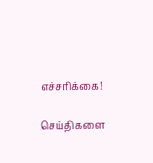எச்சரிக்கை!

செய்திகளை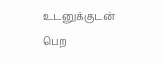உடனுக்குடன் பெற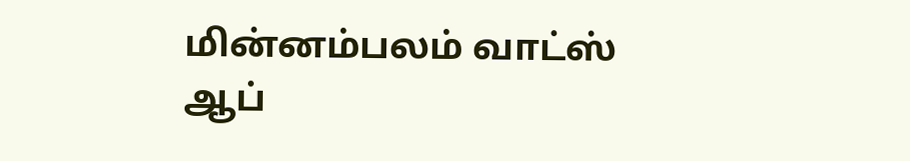மின்னம்பலம் வாட்ஸ் ஆப்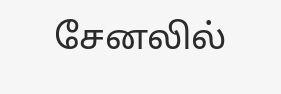சேனலில்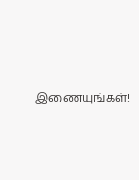இணையுங்கள்!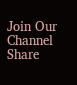Join Our Channel
Share